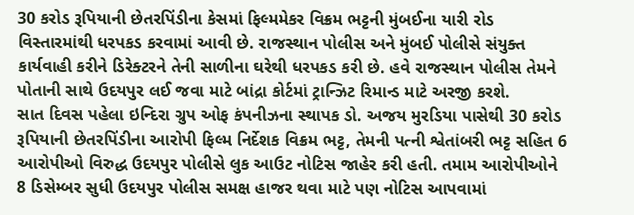30 કરોડ રૂપિયાની છેતરપિંડીના કેસમાં ફિલ્મમેકર વિક્રમ ભટ્ટની મુંબઈના યારી રોડ વિસ્તારમાંથી ધરપકડ કરવામાં આવી છે. રાજસ્થાન પોલીસ અને મુંબઈ પોલીસે સંયુક્ત કાર્યવાહી કરીને ડિરેક્ટરને તેની સાળીના ઘરેથી ધરપકડ કરી છે. હવે રાજસ્થાન પોલીસ તેમને પોતાની સાથે ઉદયપુર લઈ જવા માટે બાંદ્રા કોર્ટમાં ટ્રાન્ઝિટ રિમાન્ડ માટે અરજી કરશે.
સાત દિવસ પહેલા ઇન્દિરા ગ્રુપ ઓફ કંપનીઝના સ્થાપક ડો. અજય મુરડિયા પાસેથી 30 કરોડ રૂપિયાની છેતરપિંડીના આરોપી ફિલ્મ નિર્દેશક વિક્રમ ભટ્ટ, તેમની પત્ની શ્વેતાંબરી ભટ્ટ સહિત 6 આરોપીઓ વિરુદ્ધ ઉદયપુર પોલીસે લુક આઉટ નોટિસ જાહેર કરી હતી. તમામ આરોપીઓને 8 ડિસેમ્બર સુધી ઉદયપુર પોલીસ સમક્ષ હાજર થવા માટે પણ નોટિસ આપવામાં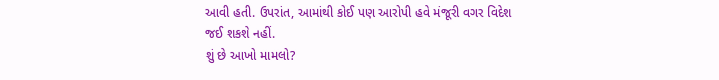આવી હતી. ઉપરાંત, આમાંથી કોઈ પણ આરોપી હવે મંજૂરી વગર વિદેશ જઈ શકશે નહીં.
શું છે આખો મામલો?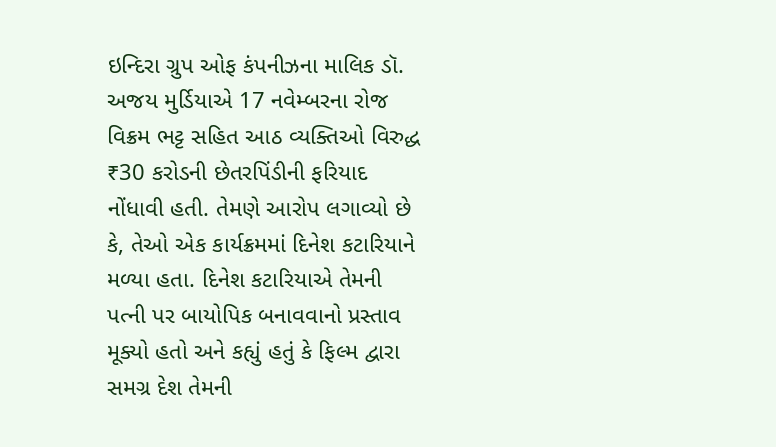ઇન્દિરા ગ્રુપ ઓફ કંપનીઝના માલિક ડૉ. અજય મુર્ડિયાએ 17 નવેમ્બરના રોજ વિક્રમ ભટ્ટ સહિત આઠ વ્યક્તિઓ વિરુદ્ધ ₹30 કરોડની છેતરપિંડીની ફરિયાદ નોંધાવી હતી. તેમણે આરોપ લગાવ્યો છે કે, તેઓ એક કાર્યક્રમમાં દિનેશ કટારિયાને મળ્યા હતા. દિનેશ કટારિયાએ તેમની પત્ની પર બાયોપિક બનાવવાનો પ્રસ્તાવ મૂક્યો હતો અને કહ્યું હતું કે ફિલ્મ દ્વારા સમગ્ર દેશ તેમની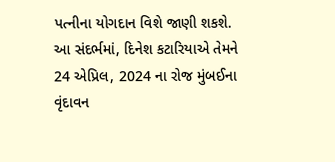પત્નીના યોગદાન વિશે જાણી શકશે. આ સંદર્ભમાં, દિનેશ કટારિયાએ તેમને 24 એપ્રિલ, 2024 ના રોજ મુંબઈના વૃંદાવન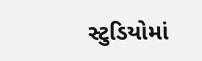સ્ટુડિયોમાં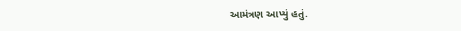આમંત્રણ આપ્યું હતું.